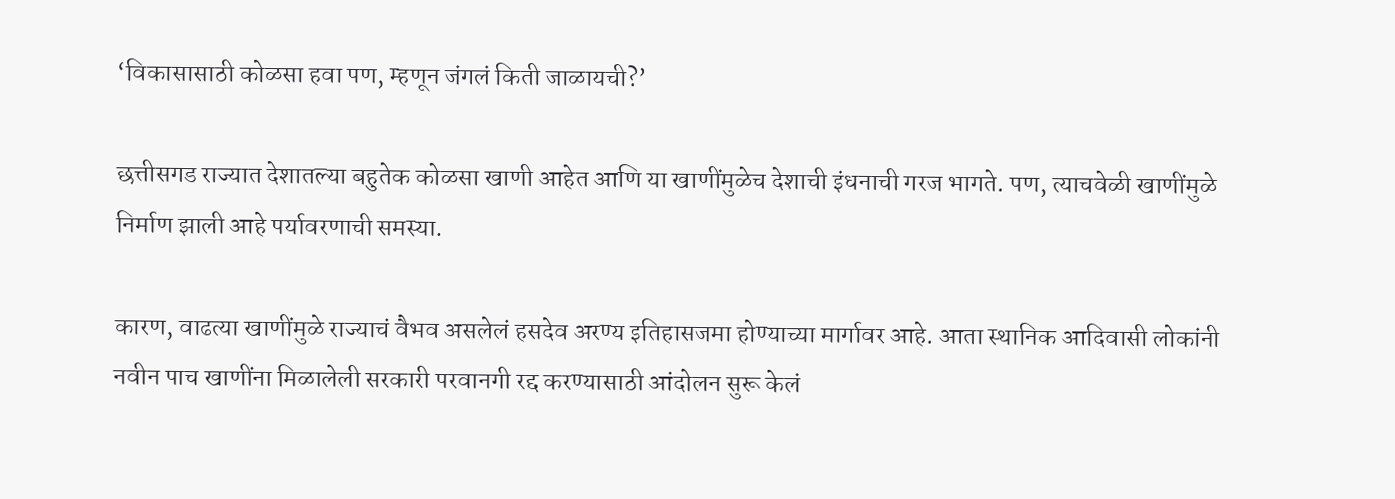‘विकासासाठी कोळसा हवा पण, म्हणून जंगलं किती जाळायची?’

छत्तीसगड राज्यात देशातल्या बहुतेक कोळसा खाणी आहेत आणि या खाणींमुळेच देशाची इंधनाची गरज भागते. पण, त्याचवेळी खाणींमुळे निर्माण झाली आहे पर्यावरणाची समस्या.

कारण, वाढत्या खाणींमुळे राज्याचं वैभव असलेलं हसदेव अरण्य इतिहासजमा होण्याच्या मार्गावर आहे. आता स्थानिक आदिवासी लोकांनी नवीन पाच खाणींना मिळालेली सरकारी परवानगी रद्द करण्यासाठी आंदोलन सुरू केलं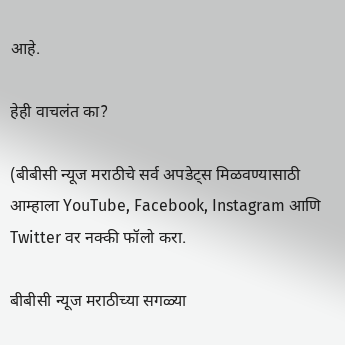आहे.

हेही वाचलंत का?

(बीबीसी न्यूज मराठीचे सर्व अपडेट्स मिळवण्यासाठी आम्हाला YouTube, Facebook, Instagram आणि Twitter वर नक्की फॉलो करा.

बीबीसी न्यूज मराठीच्या सगळ्या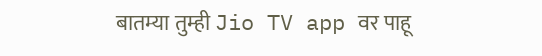बातम्या तुम्ही Jio TV app वर पाहू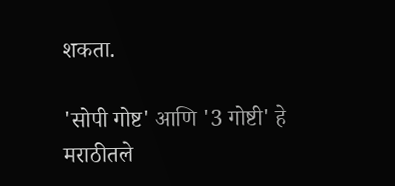शकता.

'सोपी गोष्ट' आणि '3 गोष्टी' हे मराठीतले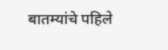बातम्यांचे पहिले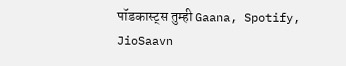पॉडकास्ट्स तुम्ही Gaana, Spotify, JioSaavn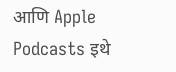आणि Apple Podcasts इथे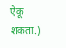ऐकू शकता.)